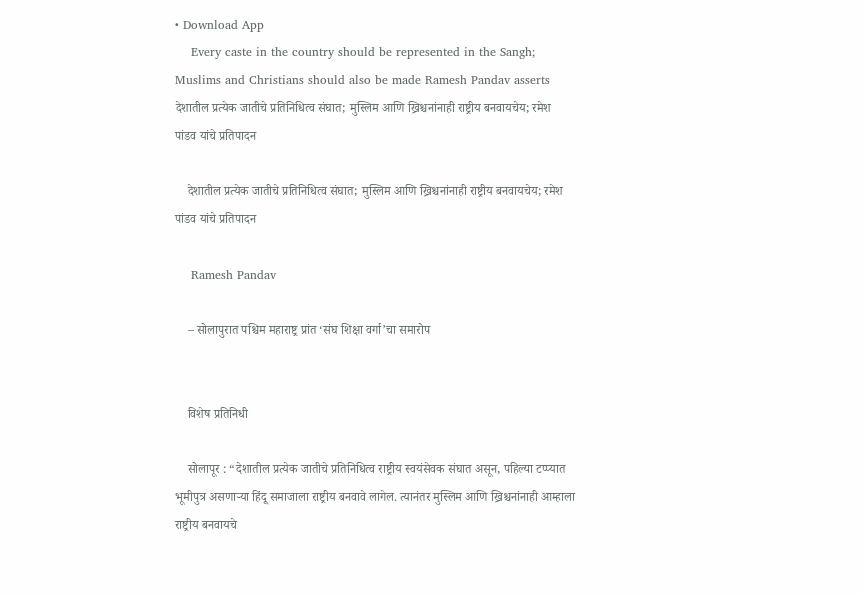• Download App
    Every caste in the country should be represented in the Sangh; Muslims and Christians should also be made Ramesh Pandav asserts देशातील प्रत्येक जातीचे प्रतिनिधित्व संघात; मुस्लिम आणि ख्रिश्चनांनाही राष्ट्रीय बनवायचेय; रमेश पांडव यांचे प्रतिपादन

    देशातील प्रत्येक जातीचे प्रतिनिधित्व संघात; मुस्लिम आणि ख्रिश्चनांनाही राष्ट्रीय बनवायचेय; रमेश पांडव यांचे प्रतिपादन

    Ramesh Pandav

    – सोलापुरात पश्चिम महाराष्ट्र प्रांत ‘संघ शिक्षा वर्गा’चा समारोप


    विशेष प्रतिनिधी

    सोलापूर : “देशातील प्रत्येक जातीचे प्रतिनिधित्व राष्ट्रीय स्वयंसेवक संघात असून, पहिल्या टप्प्यात भूमीपुत्र असणाऱ्या हिंदू समाजाला राष्ट्रीय बनवावे लागेल. त्यानंतर मुस्लिम आणि ख्रिश्चनांनाही आम्हाला राष्ट्रीय बनवायचे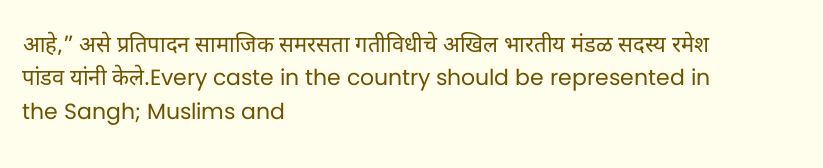आहे,” असे प्रतिपादन सामाजिक समरसता गतीविधीचे अखिल भारतीय मंडळ सदस्य रमेश पांडव यांनी केले.Every caste in the country should be represented in the Sangh; Muslims and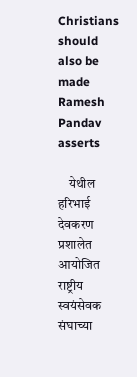Christians should also be made Ramesh Pandav asserts

    येथील हरिभाई देवकरण प्रशालेत आयोजित राष्ट्रीय स्वयंसेवक संघाच्या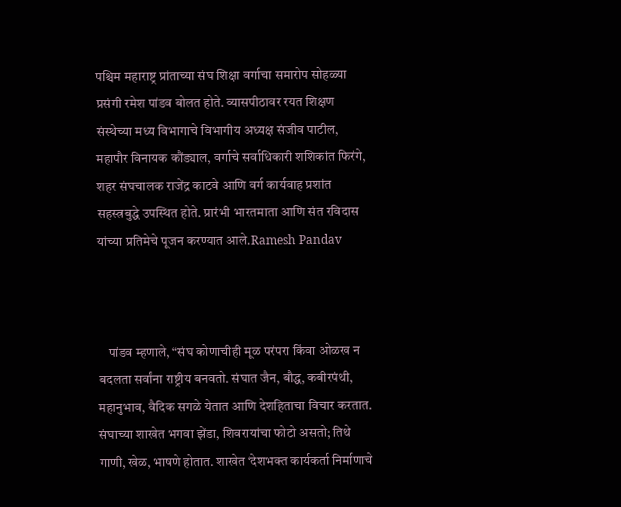पश्चिम महाराष्ट्र प्रांताच्या संघ शिक्षा वर्गाचा समारोप सोहळ्या प्रसंगी रमेश पांडव बोलत होते. व्यासपीठावर रयत शिक्षण संस्थेच्या मध्य विभागाचे विभागीय अध्यक्ष संजीव पाटील, महापौर विनायक कौंड्याल, वर्गाचे सर्वाधिकारी शशिकांत फिरंगे, शहर संघचालक राजेंद्र काटवे आणि वर्ग कार्यवाह प्रशांत सहस्त्रबुद्धे उपस्थित होते. प्रारंभी भारतमाता आणि संत रविदास यांच्या प्रतिमेचे पूजन करण्यात आले.Ramesh Pandav



    पांडव म्हणाले, “संघ कोणाचीही मूळ परंपरा किंवा ओळख न बदलता सर्वांना राष्ट्रीय बनवतो. संघात जैन, बौद्ध, कबीरपंथी, महानुभाव, वैदिक सगळे येतात आणि देशहिताचा विचार करतात. संघाच्या शाखेत भगवा झेंडा, शिवरायांचा फोटो असतो; तिथे गाणी, खेळ, भाषणे होतात. शाखेत ‘देशभक्त कार्यकर्ता निर्माणाचे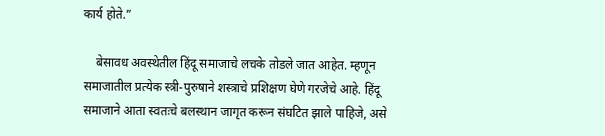कार्य होते.”

    बेसावध अवस्थेतील हिंदू समाजाचे लचके तोडले जात आहेत. म्हणून समाजातील प्रत्येक स्त्री-पुरुषाने शस्त्राचे प्रशिक्षण घेणे गरजेचे आहे. हिंदू समाजाने आता स्वतःचे बलस्थान जागृत करून संघटित झाले पाहिजे, असे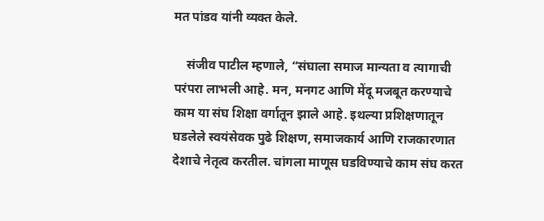मत पांडव यांनी व्यक्त केले.

    संजीव पाटील म्हणाले, “संघाला समाज मान्यता व त्यागाची परंपरा लाभली आहे. मन, मनगट आणि मेंदू मजबूत करण्याचे काम या संघ शिक्षा वर्गातून झाले आहे. इथल्या प्रशिक्षणातून घडलेले स्वयंसेवक पुढे शिक्षण, समाजकार्य आणि राजकारणात देशाचे नेतृत्व करतील. चांगला माणूस घडविण्याचे काम संघ करत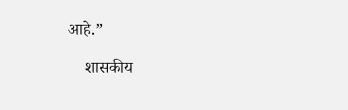आहे.”

    शासकीय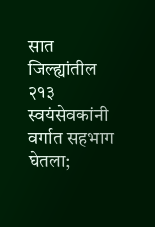सात जिल्ह्यांतील २१३ स्वयंसेवकांनी वर्गात सहभाग घेतला;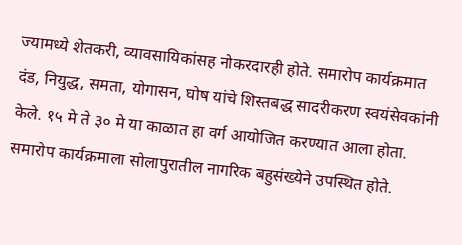ज्यामध्ये शेतकरी, व्यावसायिकांसह नोकरदारही होते. समारोप कार्यक्रमात दंड, नियुद्ध, समता, योगासन, घोष यांचे शिस्तबद्ध सादरीकरण स्वयंसेवकांनी केले. १५ मे ते ३० मे या काळात हा वर्ग आयोजित करण्यात आला होता. समारोप कार्यक्रमाला सोलापुरातील नागरिक बहुसंख्येने उपस्थित होते.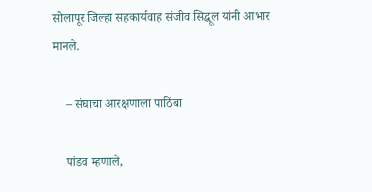सोलापूर जिल्हा सहकार्यवाह संजीव सिद्धूल यांनी आभार मानले.

    – संघाचा आरक्षणाला पाठिंबा

    पांडव म्हणाले,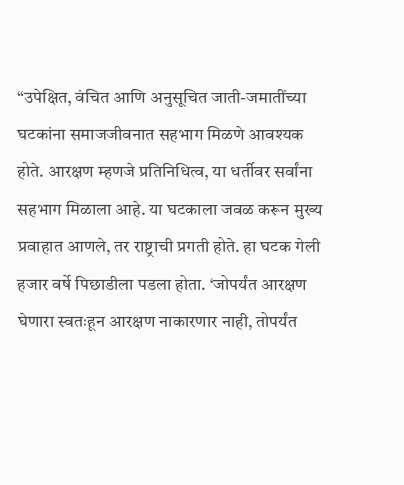“उपेक्षित, वंचित आणि अनुसूचित जाती-जमातींच्या घटकांना समाजजीवनात सहभाग मिळणे आवश्यक होते. आरक्षण म्हणजे प्रतिनिधित्व, या धर्तीवर सर्वांना सहभाग मिळाला आहे. या घटकाला जवळ करून मुख्य प्रवाहात आणले, तर राष्ट्राची प्रगती होते. हा घटक गेली हजार वर्षे पिछाडीला पडला होता. ‘जोपर्यंत आरक्षण घेणारा स्वतःहून आरक्षण नाकारणार नाही, तोपर्यंत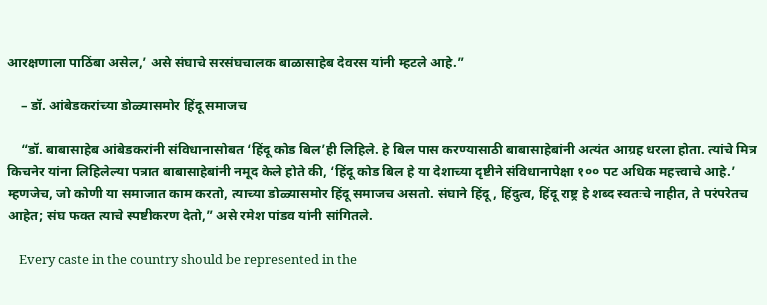आरक्षणाला पाठिंबा असेल,’ असे संघाचे सरसंघचालक बाळासाहेब देवरस यांनी म्हटले आहे.”

    – डॉ. आंबेडकरांच्या डोळ्यासमोर हिंदू समाजच

    “डॉ. बाबासाहेब आंबेडकरांनी संविधानासोबत ‘हिंदू कोड बिल’ही लिहिले. हे बिल पास करण्यासाठी बाबासाहेबांनी अत्यंत आग्रह धरला होता. त्यांचे मित्र किचनेर यांना लिहिलेल्या पत्रात बाबासाहेबांनी नमूद केले होते की, ‘हिंदू कोड बिल हे या देशाच्या दृष्टीने संविधानापेक्षा १०० पट अधिक महत्त्वाचे आहे.’ म्हणजेच, जो कोणी या समाजात काम करतो, त्याच्या डोळ्यासमोर हिंदू समाजच असतो. संघाने हिंदू, हिंदुत्व, हिंदू राष्ट्र हे शब्द स्वतःचे नाहीत, ते परंपरेतच आहेत; संघ फक्त त्याचे स्पष्टीकरण देतो,” असे रमेश पांडव यांनी सांगितले.

    Every caste in the country should be represented in the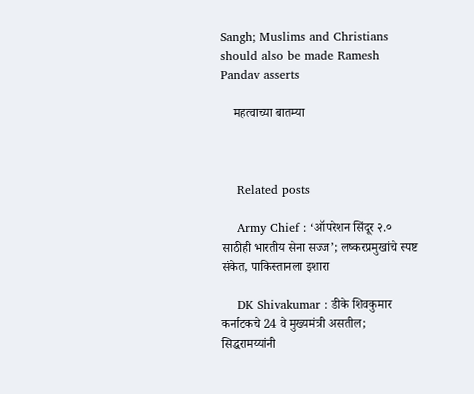Sangh; Muslims and Christians should also be made Ramesh Pandav asserts

    महत्वाच्या बातम्या



    Related posts

    Army Chief : ‘ऑपरेशन सिंदूर २.० साठीही भारतीय सेना सज्ज’; लष्करप्रमुखांचे स्पष्ट संकेत, पाकिस्तानला इशारा

    DK Shivakumar : डीके शिवकुमार कर्नाटकचे 24 वे मुख्यमंत्री असतील; सिद्धरामय्यांनी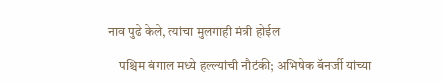नाव पुढे केले, त्यांचा मुलगाही मंत्री होईल

    पश्चिम बंगाल मध्ये हल्ल्यांची नौटंकी; अभिषेक बॅनर्जी यांच्या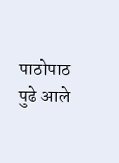पाठोपाठ पुढे आले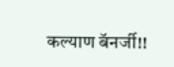कल्याण बॅनर्जी!!